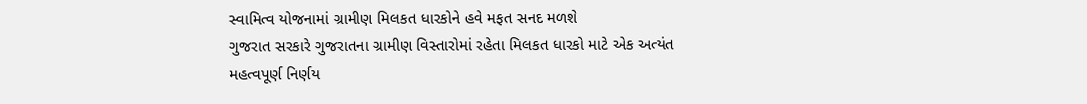સ્વામિત્વ યોજનામાં ગ્રામીણ મિલકત ધારકોને હવે મફત સનદ મળશે
ગુજરાત સરકારે ગુજરાતના ગ્રામીણ વિસ્તારોમાં રહેતા મિલકત ધારકો માટે એક અત્યંત મહત્વપૂર્ણ નિર્ણય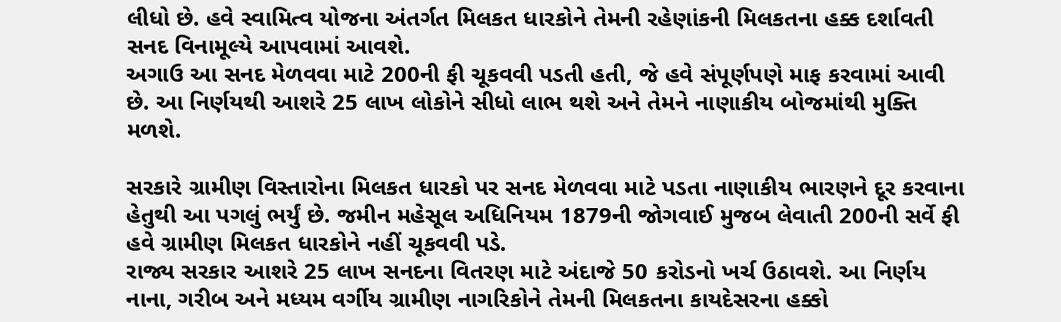લીધો છે. હવે સ્વામિત્વ યોજના અંતર્ગત મિલકત ધારકોને તેમની રહેણાંકની મિલકતના હક્ક દર્શાવતી સનદ વિનામૂલ્યે આપવામાં આવશે.
અગાઉ આ સનદ મેળવવા માટે 200ની ફી ચૂકવવી પડતી હતી, જે હવે સંપૂર્ણપણે માફ કરવામાં આવી છે. આ નિર્ણયથી આશરે 25 લાખ લોકોને સીધો લાભ થશે અને તેમને નાણાકીય બોજમાંથી મુક્તિ મળશે.

સરકારે ગ્રામીણ વિસ્તારોના મિલકત ધારકો પર સનદ મેળવવા માટે પડતા નાણાકીય ભારણને દૂર કરવાના હેતુથી આ પગલું ભર્યું છે. જમીન મહેસૂલ અધિનિયમ 1879ની જોગવાઈ મુજબ લેવાતી 200ની સર્વે ફી હવે ગ્રામીણ મિલકત ધારકોને નહીં ચૂકવવી પડે.
રાજ્ય સરકાર આશરે 25 લાખ સનદના વિતરણ માટે અંદાજે 50 કરોડનો ખર્ચ ઉઠાવશે. આ નિર્ણય નાના, ગરીબ અને મધ્યમ વર્ગીય ગ્રામીણ નાગરિકોને તેમની મિલકતના કાયદેસરના હક્કો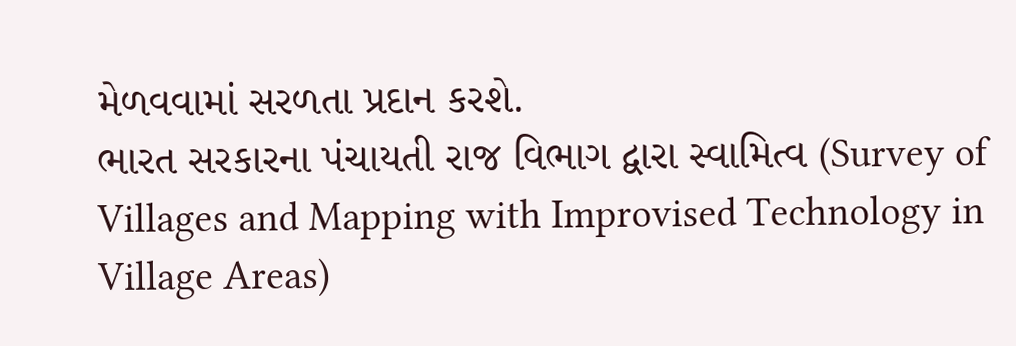મેળવવામાં સરળતા પ્રદાન કરશે.
ભારત સરકારના પંચાયતી રાજ વિભાગ દ્વારા સ્વામિત્વ (Survey of Villages and Mapping with Improvised Technology in Village Areas)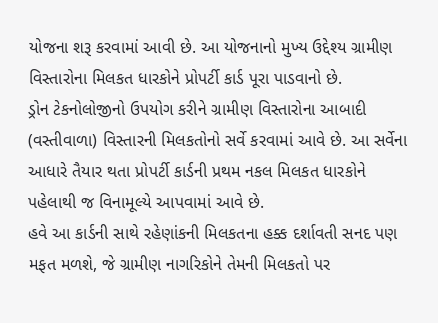યોજના શરૂ કરવામાં આવી છે. આ યોજનાનો મુખ્ય ઉદ્દેશ્ય ગ્રામીણ વિસ્તારોના મિલકત ધારકોને પ્રોપર્ટી કાર્ડ પૂરા પાડવાનો છે.
ડ્રોન ટેકનોલોજીનો ઉપયોગ કરીને ગ્રામીણ વિસ્તારોના આબાદી (વસ્તીવાળા) વિસ્તારની મિલકતોનો સર્વે કરવામાં આવે છે. આ સર્વેના આધારે તૈયાર થતા પ્રોપર્ટી કાર્ડની પ્રથમ નકલ મિલકત ધારકોને પહેલાથી જ વિનામૂલ્યે આપવામાં આવે છે.
હવે આ કાર્ડની સાથે રહેણાંકની મિલકતના હક્ક દર્શાવતી સનદ પણ મફત મળશે, જે ગ્રામીણ નાગરિકોને તેમની મિલકતો પર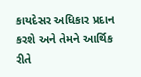કાયદેસર અધિકાર પ્રદાન કરશે અને તેમને આર્થિક રીતે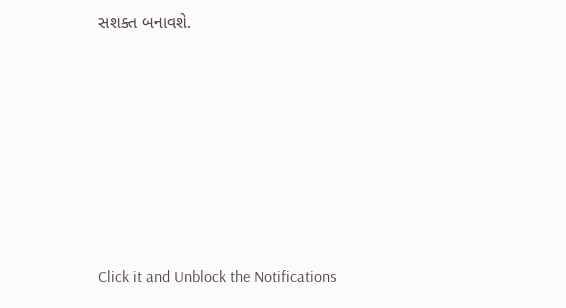સશક્ત બનાવશે.












Click it and Unblock the Notifications